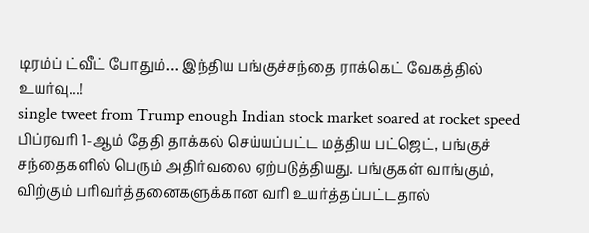டிரம்ப் ட்வீட் போதும்… இந்திய பங்குச்சந்தை ராக்கெட் வேகத்தில் உயர்வு...!
single tweet from Trump enough Indian stock market soared at rocket speed
பிப்ரவரி 1-ஆம் தேதி தாக்கல் செய்யப்பட்ட மத்திய பட்ஜெட், பங்குச் சந்தைகளில் பெரும் அதிர்வலை ஏற்படுத்தியது. பங்குகள் வாங்கும், விற்கும் பரிவர்த்தனைகளுக்கான வரி உயர்த்தப்பட்டதால்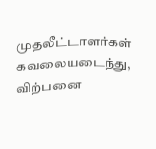முதலீட்டாளர்கள் கவலையடைந்து, விற்பனை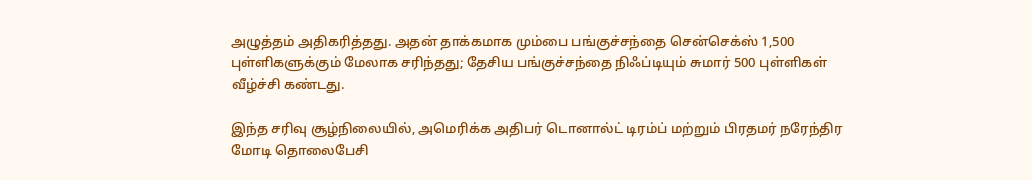அழுத்தம் அதிகரித்தது. அதன் தாக்கமாக மும்பை பங்குச்சந்தை சென்செக்ஸ் 1,500 புள்ளிகளுக்கும் மேலாக சரிந்தது; தேசிய பங்குச்சந்தை நிஃப்டியும் சுமார் 500 புள்ளிகள் வீழ்ச்சி கண்டது.

இந்த சரிவு சூழ்நிலையில், அமெரிக்க அதிபர் டொனால்ட் டிரம்ப் மற்றும் பிரதமர் நரேந்திர மோடி தொலைபேசி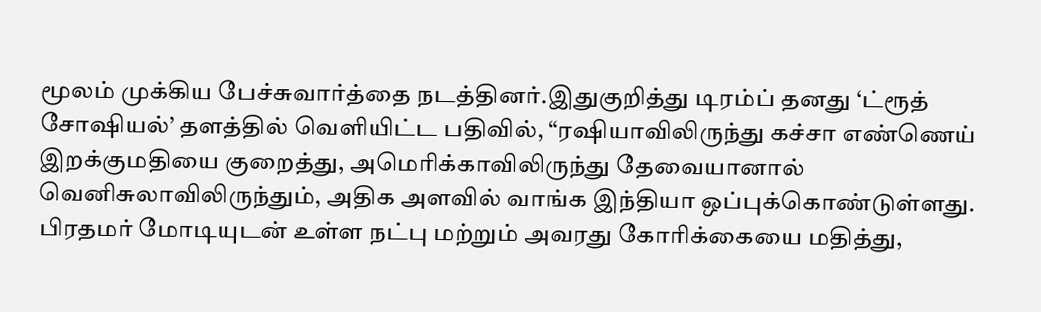மூலம் முக்கிய பேச்சுவார்த்தை நடத்தினர்.இதுகுறித்து டிரம்ப் தனது ‘ட்ரூத் சோஷியல்’ தளத்தில் வெளியிட்ட பதிவில், “ரஷியாவிலிருந்து கச்சா எண்ணெய் இறக்குமதியை குறைத்து, அமெரிக்காவிலிருந்து தேவையானால் வெனிசுலாவிலிருந்தும், அதிக அளவில் வாங்க இந்தியா ஒப்புக்கொண்டுள்ளது.
பிரதமர் மோடியுடன் உள்ள நட்பு மற்றும் அவரது கோரிக்கையை மதித்து,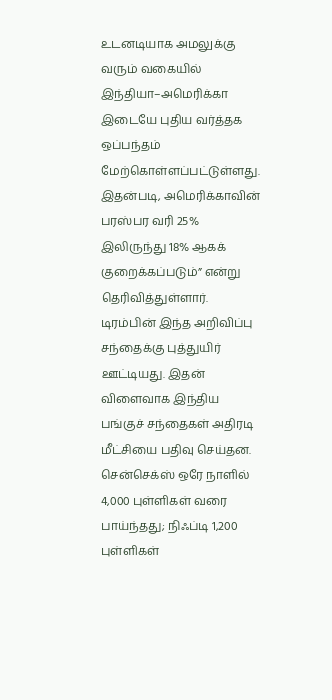உடனடியாக அமலுக்கு வரும் வகையில் இந்தியா–அமெரிக்கா இடையே புதிய வர்த்தக ஒப்பந்தம் மேற்கொள்ளப்பட்டுள்ளது. இதன்படி, அமெரிக்காவின் பரஸ்பர வரி 25% இலிருந்து 18% ஆகக் குறைக்கப்படும்” என்று தெரிவித்துள்ளார்.
டிரம்பின் இந்த அறிவிப்பு சந்தைக்கு புத்துயிர் ஊட்டியது. இதன் விளைவாக இந்திய பங்குச் சந்தைகள் அதிரடி மீட்சியை பதிவு செய்தன. சென்செக்ஸ் ஒரே நாளில் 4,000 புள்ளிகள் வரை பாய்ந்தது; நிஃப்டி 1,200 புள்ளிகள்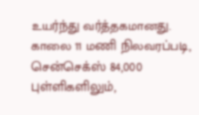உயர்ந்து வர்த்தகமானது.
காலை 11 மணி நிலவரப்படி, சென்செக்ஸ் 84,000 புள்ளிகளிலும்,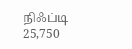நிஃப்டி 25,750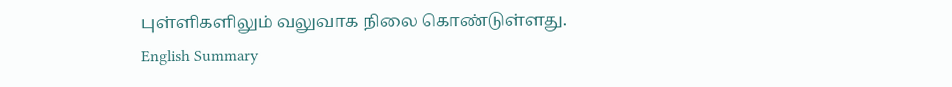புள்ளிகளிலும் வலுவாக நிலை கொண்டுள்ளது.
English Summary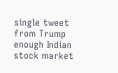single tweet from Trump enough Indian stock market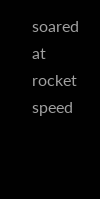soared at rocket speed